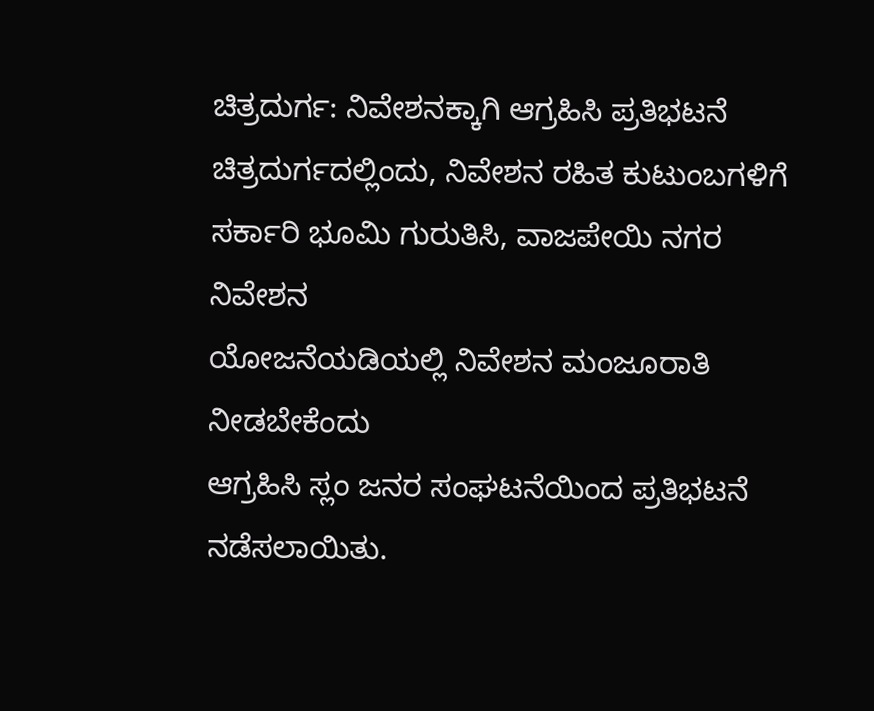ಚಿತ್ರದುರ್ಗ: ನಿವೇಶನಕ್ಕಾಗಿ ಆಗ್ರಹಿಸಿ ಪ್ರತಿಭಟನೆ
ಚಿತ್ರದುರ್ಗದಲ್ಲಿಂದು, ನಿವೇಶನ ರಹಿತ ಕುಟುಂಬಗಳಿಗೆ
ಸರ್ಕಾರಿ ಭೂಮಿ ಗುರುತಿಸಿ, ವಾಜಪೇಯಿ ನಗರ ನಿವೇಶನ
ಯೋಜನೆಯಡಿಯಲ್ಲಿ ನಿವೇಶನ ಮಂಜೂರಾತಿ ನೀಡಬೇಕೆಂದು
ಆಗ್ರಹಿಸಿ ಸ್ಲಂ ಜನರ ಸಂಘಟನೆಯಿಂದ ಪ್ರತಿಭಟನೆ
ನಡೆಸಲಾಯಿತು.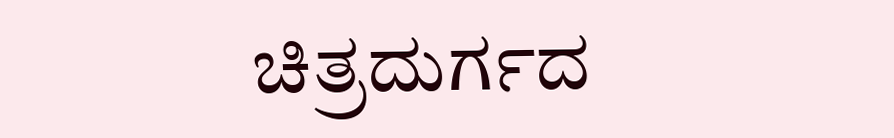ಚಿತ್ರದುರ್ಗದ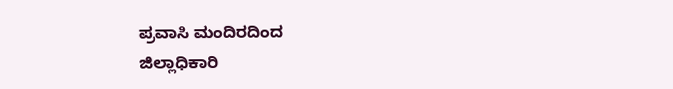ಪ್ರವಾಸಿ ಮಂದಿರದಿಂದ
ಜಿಲ್ಲಾಧಿಕಾರಿ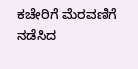ಕಚೇರಿಗೆ ಮೆರವಣಿಗೆ ನಡೆಸಿದ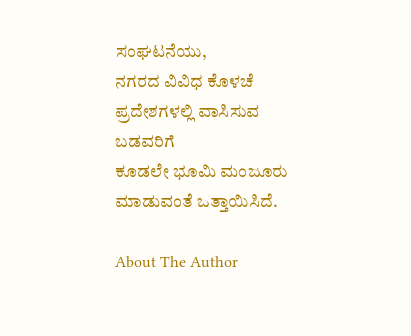ಸಂಘಟನೆಯು,
ನಗರದ ವಿವಿಧ ಕೊಳಚೆ ಪ್ರದೇಶಗಳಲ್ಲಿ ವಾಸಿಸುವ ಬಡವರಿಗೆ
ಕೂಡಲೇ ಭೂಮಿ ಮಂಜೂರು ಮಾಡುವಂತೆ ಒತ್ತಾಯಿಸಿದೆ.

About The Author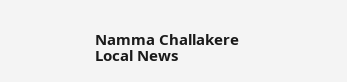Namma Challakere Local News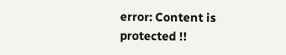error: Content is protected !!